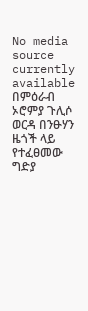No media source currently available
በምዕራብ ኦሮምያ ጉሊሶ ወርዳ በንፁሃን ዜጎች ላይ የተፈፀመው ግድያ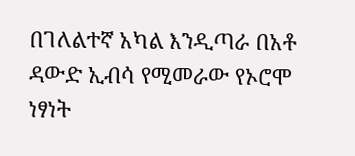በገለልተኛ አካል እንዲጣራ በአቶ ዳውድ ኢብሳ የሚመራው የኦሮሞ ነፃነት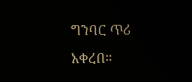ግንባር ጥሪ አቀረበ።